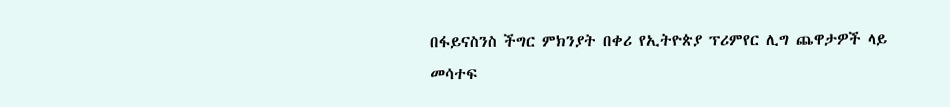በፋይናስንስ ችግር ምክንያት በቀሪ የኢትዮጵያ ፕሪምየር ሊግ ጨዋታዎች ላይ መሳተፍ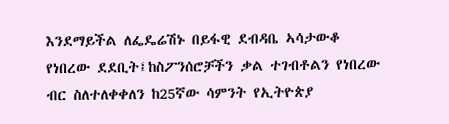እንደማይችል ለፌዴሬሽኑ በይፋዊ ደብዳቤ ኣሳታውቆ የነበረው ደደቢት፤ከስፖንሰሮቻችን ቃል ተገብቶልን የነበረው ብር ስለተለቀቀለን ከ25ኛው ሳምንት የኢትዮጵያ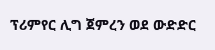ፕሪምየር ሊግ ጀምረን ወደ ውድድር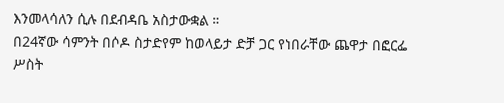እንመላሳለን ሲሉ በደብዳቤ አስታውቋል ።
በ24ኛው ሳምንት በሶዶ ስታድየም ከወላይታ ድቻ ጋር የነበራቸው ጨዋታ በፎርፌ ሥስት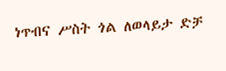ነጥብና ሥስት ጎል ለወላይታ ድቻ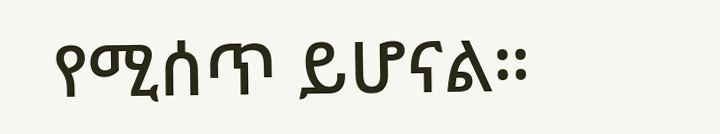የሚሰጥ ይሆናል።